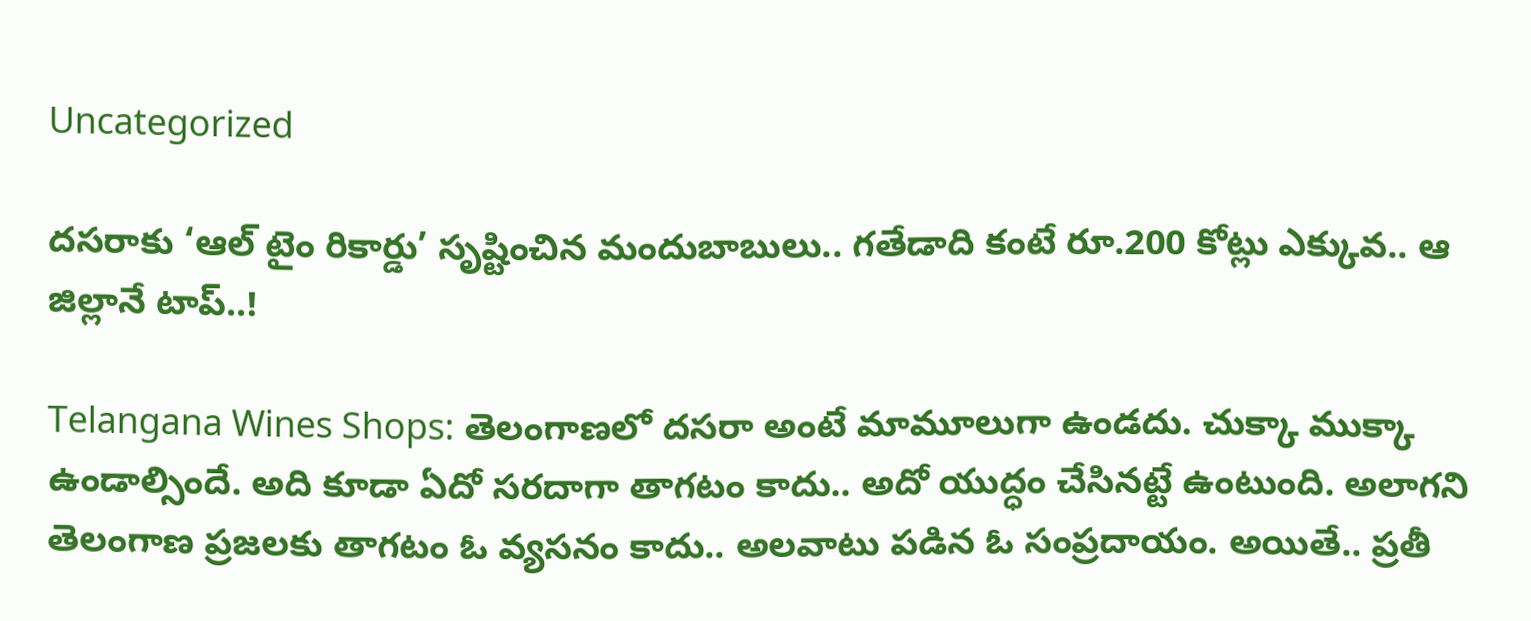Uncategorized

దసరాకు ‘ఆల్ టైం రికార్డు’ సృష్టించిన మందుబాబులు.. గతేడాది కంటే రూ.200 కోట్లు ఎక్కువ.. ఆ జిల్లానే టాప్‌..!

Telangana Wines Shops: తెలంగాణలో దసరా అంటే మామూలుగా ఉండదు. చుక్కా ముక్కా ఉండాల్సిందే. అది కూడా ఏదో సరదాగా తాగటం కాదు.. అదో యుద్ధం చేసినట్టే ఉంటుంది. అలాగని తెలంగాణ ప్రజలకు తాగటం ఓ వ్యసనం కాదు.. అలవాటు పడిన ఓ సంప్రదాయం. అయితే.. ప్రతీ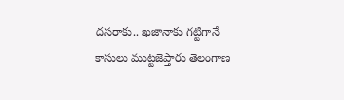దసరాకు.. ఖజానాకు గట్టిగానే కాసులు ముట్టజెప్తారు తెలంగాణ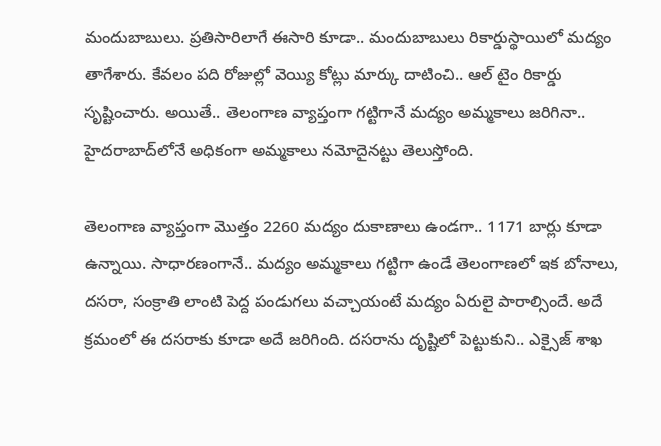మందుబాబులు. ప్రతిసారిలాగే ఈసారి కూడా.. మందుబాబులు రికార్డుస్థాయిలో మద్యం తాగేశారు. కేవలం పది రోజుల్లో వెయ్యి కోట్లు మార్కు దాటించి.. ఆల్ టైం రికార్డు సృష్టించారు. అయితే.. తెలంగాణ వ్యాప్తంగా గట్టిగానే మద్యం అమ్మకాలు జరిగినా.. హైదరాబాద్‌లోనే అధికంగా అమ్మకాలు నమోదైనట్టు తెలుస్తోంది.

తెలంగాణ వ్యాప్తంగా మొత్తం 2260 మద్యం దుకాణాలు ఉండగా.. 1171 బార్లు కూడా ఉన్నాయి. సాధారణంగానే.. మద్యం అమ్మకాలు గట్టిగా ఉండే తెలంగాణలో ఇక బోనాలు, దసరా, సంక్రాతి లాంటి పెద్ద పండుగలు వచ్చాయంటే మద్యం ఏరులై పారాల్సిందే. అదే క్రమంలో ఈ దసరాకు కూడా అదే జరిగింది. దసరాను దృష్టిలో పెట్టుకుని.. ఎక్సైజ్ శాఖ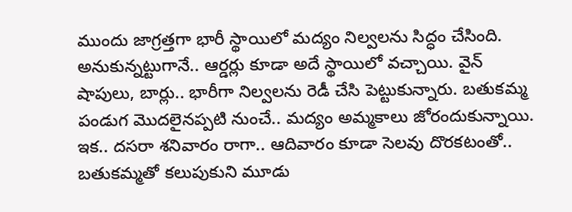ముందు జాగ్రత్తగా భారీ స్థాయిలో మద్యం నిల్వలను సిద్ధం చేసింది. అనుకున్నట్టుగానే.. ఆర్డర్లు కూడా అదే స్థాయిలో వచ్చాయి. వైన్ షాపులు, బార్లు.. భారీగా నిల్వలను రెడీ చేసి పెట్టుకున్నారు. బతుకమ్మ పండుగ మొదలైనప్పటి నుంచే.. మద్యం అమ్మకాలు జోరందుకున్నాయి. ఇక.. దసరా శనివారం రాగా.. ఆదివారం కూడా సెలవు దొరకటంతో.. బతుకమ్మతో కలుపుకుని మూడు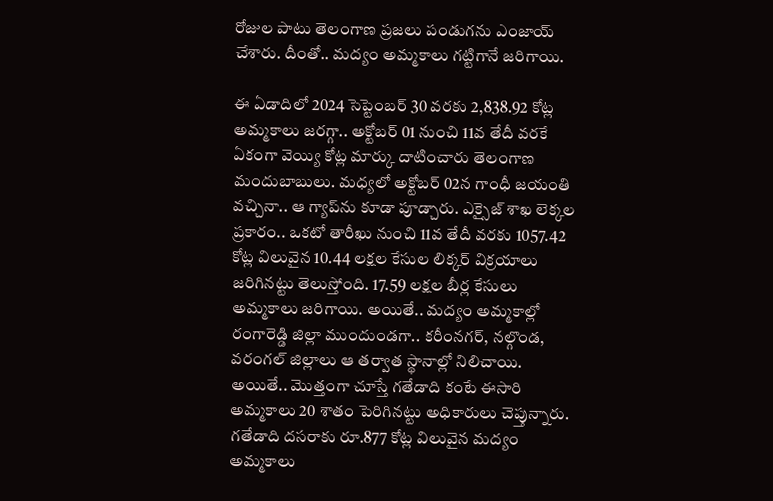రోజుల పాటు తెలంగాణ ప్రజలు పండుగను ఎంజాయ్ చేశారు. దీంతో.. మద్యం అమ్మకాలు గట్టిగానే జరిగాయి.

ఈ ఏడాదిలో 2024 సెప్టెంబర్ 30 వరకు 2,838.92 కోట్ల అమ్మకాలు జరగ్గా.. అక్టోబర్ 01 నుంచి 11వ తేదీ వరకే ఏకంగా వెయ్యి కోట్ల మార్కు దాటించారు తెలంగాణ మందుబాబులు. మధ్యలో అక్టోబర్ 02న గాంధీ జయంతి వచ్చినా.. ఆ గ్యాప్‌ను కూడా పూడ్చారు. ఎక్సైజ్ శాఖ లెక్కల ప్రకారం.. ఒకటో తారీఖు నుంచి 11వ తేదీ వరకు 1057.42 కోట్ల విలువైన 10.44 లక్షల కేసుల లిక్కర్ విక్రయాలు జరిగినట్టు తెలుస్తోంది. 17.59 లక్షల బీర్ల కేసులు అమ్మకాలు జరిగాయి. అయితే.. మద్యం అమ్మకాల్లో రంగారెడ్డి జిల్లా ముందుండగా.. కరీంనగర్, నల్గొండ, వరంగల్ జిల్లాలు ఆ తర్వాత స్థానాల్లో నిలిచాయి. అయితే.. మొత్తంగా చూస్తే గతేడాది కంటే ఈసారి అమ్మకాలు 20 శాతం పెరిగినట్టు అధికారులు చెప్తున్నారు. గతేడాది దసరాకు రూ.877 కోట్ల విలువైన మద్యం అమ్మకాలు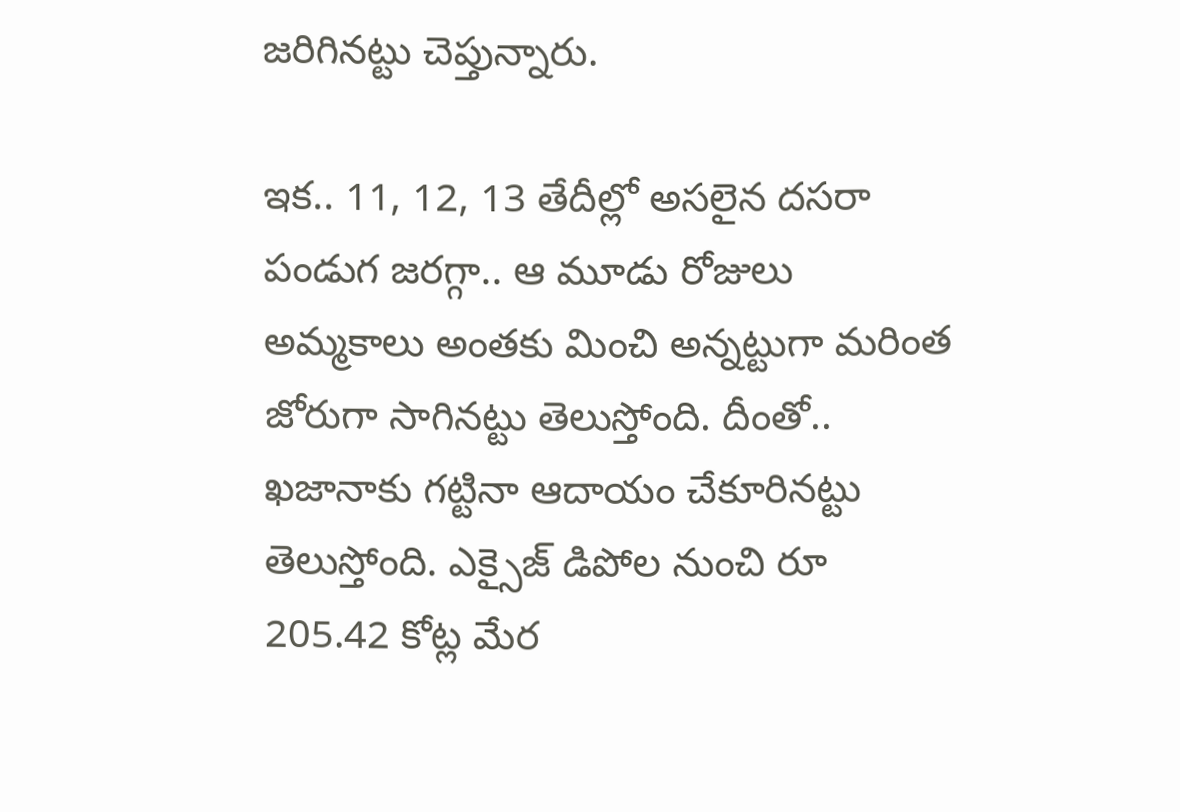జరిగినట్టు చెప్తున్నారు.

ఇక.. 11, 12, 13 తేదీల్లో అసలైన దసరా పండుగ జరగ్గా.. ఆ మూడు రోజులు అమ్మకాలు అంతకు మించి అన్నట్టుగా మరింత జోరుగా సాగినట్టు తెలుస్తోంది. దీంతో.. ఖజానాకు గట్టినా ఆదాయం చేకూరినట్టు తెలుస్తోంది. ఎక్సైజ్ డిపోల నుంచి రూ 205.42 కోట్ల మేర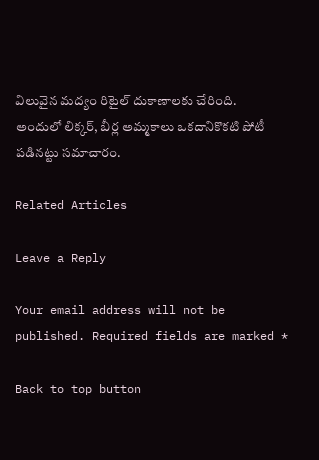విలువైన మద్యం రిటైల్ దుకాణాలకు చేరింది. అందులో లిక్కర్, బీర్ల అమ్మకాలు ఒకదానికొకటి పోటీ పడినట్టు సమాచారం.

Related Articles

Leave a Reply

Your email address will not be published. Required fields are marked *

Back to top button